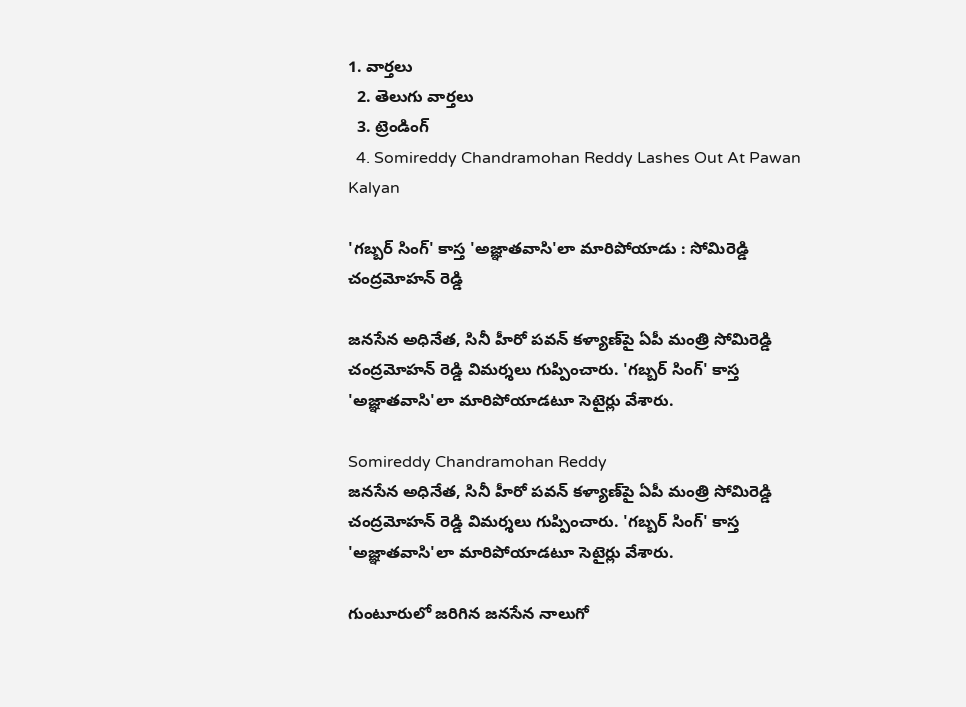1. వార్తలు
  2. తెలుగు వార్తలు
  3. ట్రెండింగ్
  4. Somireddy Chandramohan Reddy Lashes Out At Pawan Kalyan

'గబ్బర్ సింగ్' కాస్త 'అజ్ఞాతవాసి'లా మారిపోయాడు : సోమిరెడ్డి చంద్రమోహన్ రెడ్డి

జనసేన అధినేత, సినీ హీరో పవన్ కళ్యాణ్‌పై ఏపీ మంత్రి సోమిరెడ్డి చంద్రమోహన్ రెడ్డి విమర్శలు గుప్పించారు. 'గబ్బర్ సింగ్' కాస్త 'అజ్ఞాతవాసి'లా మారిపోయాడటూ సెటైర్లు వేశారు.

Somireddy Chandramohan Reddy
జనసేన అధినేత, సినీ హీరో పవన్ కళ్యాణ్‌పై ఏపీ మంత్రి సోమిరెడ్డి చంద్రమోహన్ రెడ్డి విమర్శలు గుప్పించారు. 'గబ్బర్ సింగ్' కాస్త 'అజ్ఞాతవాసి'లా మారిపోయాడటూ సెటైర్లు వేశారు.

గుంటూరులో జరిగిన జనసేన నాలుగో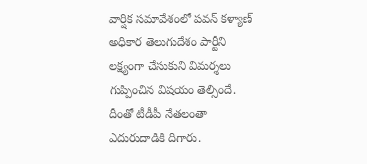వార్షిక సమావేశంలో పవన్ కళ్యాణ్ అధికార తెలుగుదేశం పార్టీని లక్ష్యంగా చేసుకుని విమర్శలు గుప్పించిన విషయం తెల్సిందే. దీంతో టీడీపీ నేతలంతా ఎదురుదాడికి దిగారు.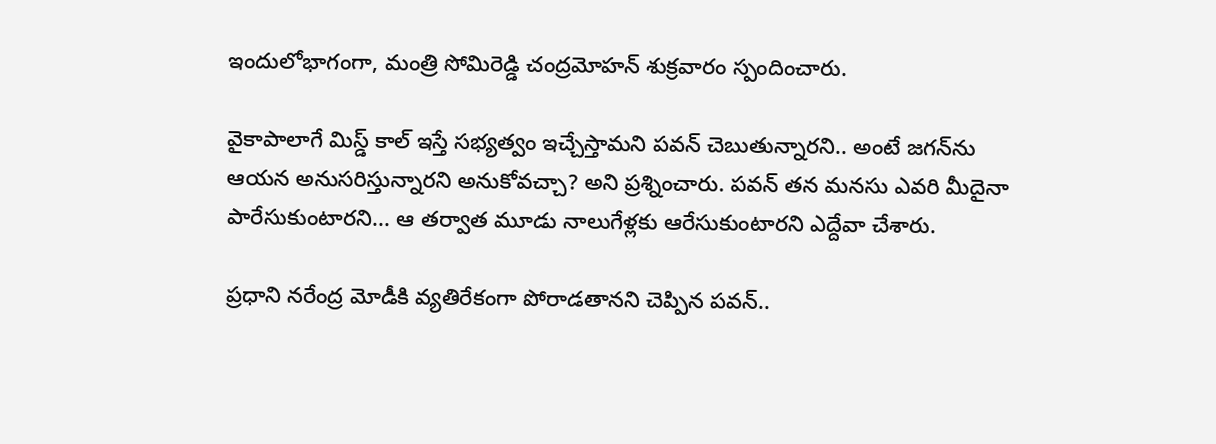ఇందులోభాగంగా, మంత్రి సోమిరెడ్డి చంద్రమోహన్ శుక్రవారం స్పందించారు.

వైకాపాలాగే మిస్డ్ కాల్ ఇస్తే సభ్యత్వం ఇచ్చేస్తామని పవన్‌ చెబుతున్నారని.. అంటే జగన్‌ను ఆయన అనుసరిస్తున్నారని అనుకోవచ్చా? అని ప్రశ్నించారు. పవన్ తన మనసు ఎవరి మీదైనా పారేసుకుంటారని... ఆ తర్వాత మూడు నాలుగేళ్లకు ఆరేసుకుంటారని ఎద్దేవా చేశారు.

ప్రధాని నరేంద్ర మోడీకి వ్యతిరేకంగా పోరాడతానని చెప్పిన పవన్‌..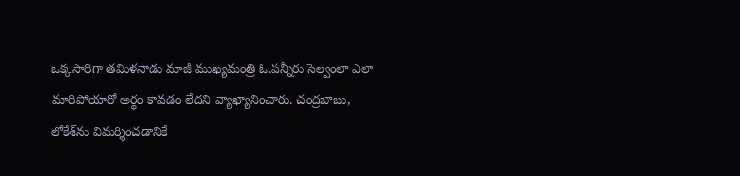ఒక్కసారిగా తమిళనాడు మాజీ ముఖ్యమంత్రి ఓ.పన్నీరు సెల్వంలా ఎలా మారిపోయారో అర్థం కావడం లేదని వ్యాఖ్యానించారు. చంద్రబాబు, లోకేశ్‌ను విమర్శించడానికే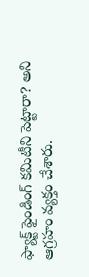ఫ్యాక్ట్ ఫైండింగ్ కమిటీని పెట్టారా? అని ఆగ్రహం వ్యక్తం చేశారు.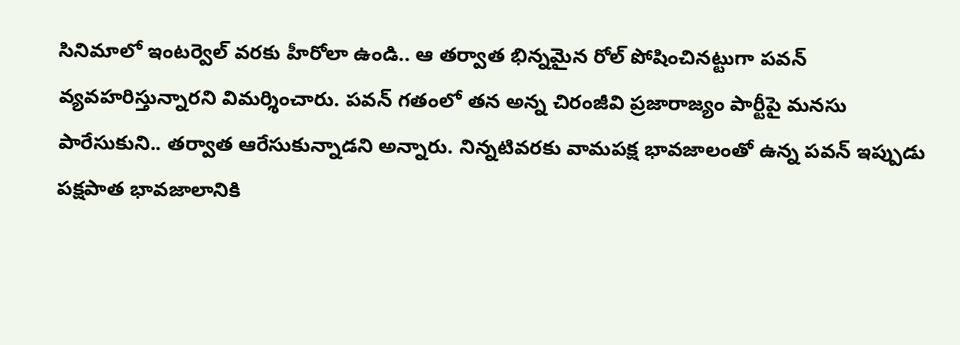సినిమాలో ఇంటర్వెల్ వరకు హీరోలా ఉండి.. ఆ తర్వాత భిన్నమైన రోల్ పోషించినట్టుగా పవన్ వ్యవహరిస్తున్నారని విమర్శించారు. పవన్‌ గతంలో తన అన్న చిరంజీవి ప్రజారాజ్యం పార్టీపై మనసు పారేసుకుని.. తర్వాత ఆరేసుకున్నాడని అన్నారు. నిన్నటివరకు వామపక్ష భావజాలంతో ఉన్న పవన్ ఇప్పుడు పక్షపాత భావజాలానికి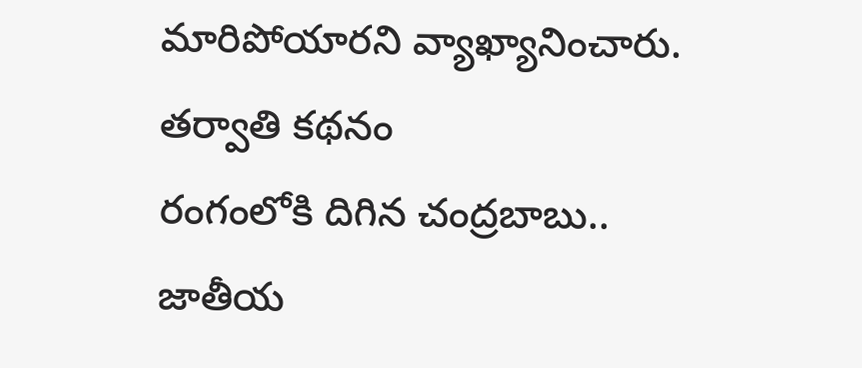మారిపోయారని వ్యాఖ్యానించారు.
తర్వాతి కథనం
రంగంలోకి దిగిన చంద్రబాబు.. జాతీయ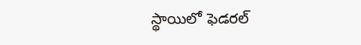స్థాయిలో ఫెడరల్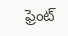ఫ్రెంట్